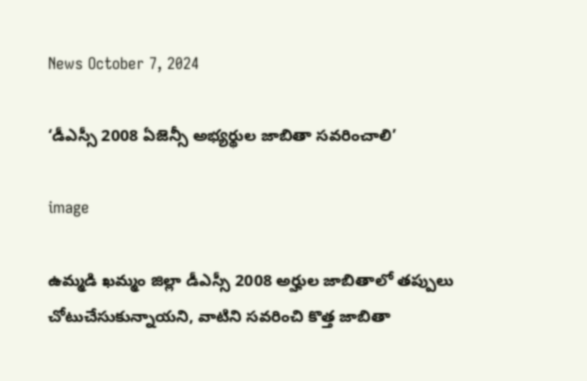News October 7, 2024

‘డీఎస్సీ 2008 ఏజెన్సీ అభ్యర్థుల జాబితా సవరించాలి’

image

ఉమ్మడి ఖమ్మం జిల్లా డీఎస్సీ 2008 అర్హుల జాబితాలో తప్పులు చోటుచేసుకున్నాయని, వాటిని సవరించి కొత్త జాబితా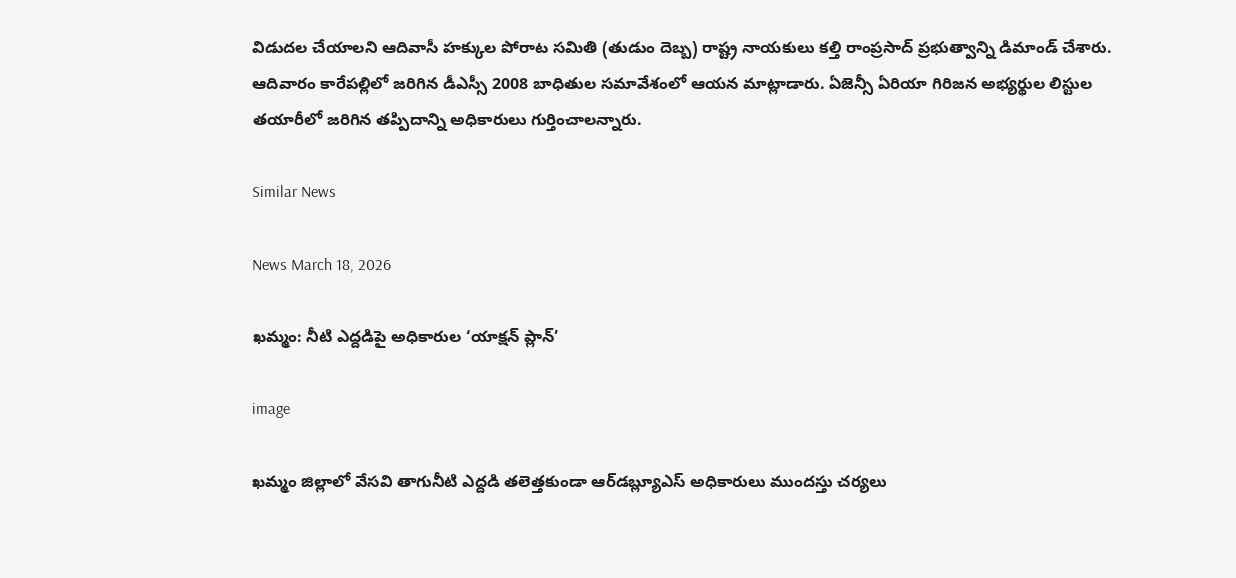విడుదల చేయాలని ఆదివాసీ హక్కుల పోరాట సమితి (తుడుం దెబ్బ) రాష్ట్ర నాయకులు కల్తి రాంప్రసాద్‌ ప్రభుత్వాన్ని డిమాండ్‌ చేశారు. ఆదివారం కారేపల్లిలో జరిగిన డీఎస్సీ 2008 బాధితుల సమావేశంలో ఆయన మాట్లాడారు. ఏజెన్సీ ఏరియా గిరిజన అభ్యర్థుల లిస్టుల తయారీలో జరిగిన తప్పిదాన్ని అధికారులు గుర్తించాలన్నారు.

Similar News

News March 18, 2026

ఖమ్మం: నీటి ఎద్దడిపై అధికారుల ‘యాక్షన్ ప్లాన్’

image

ఖమ్మం జిల్లాలో వేసవి తాగునీటి ఎద్దడి తలెత్తకుండా ఆర్‌డబ్ల్యూఎస్ అధికారులు ముందస్తు చర్యలు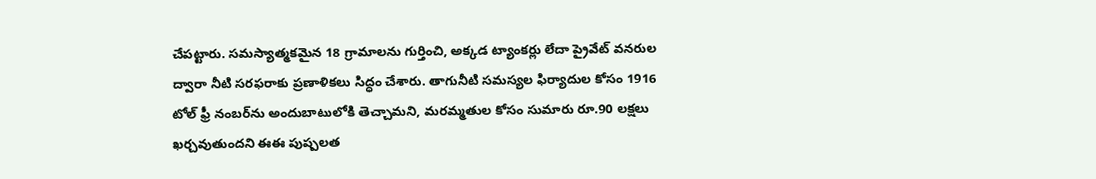చేపట్టారు. సమస్యాత్మకమైన 18 గ్రామాలను గుర్తించి, అక్కడ ట్యాంకర్లు లేదా ప్రైవేట్ వనరుల ద్వారా నీటి సరఫరాకు ప్రణాళికలు సిద్ధం చేశారు. తాగునీటి సమస్యల ఫిర్యాదుల కోసం 1916 టోల్ ఫ్రీ నంబర్‌ను అందుబాటులోకి తెచ్చామని, మరమ్మతుల కోసం సుమారు రూ.90 లక్షలు ఖర్చవుతుందని ఈఈ పుష్పలత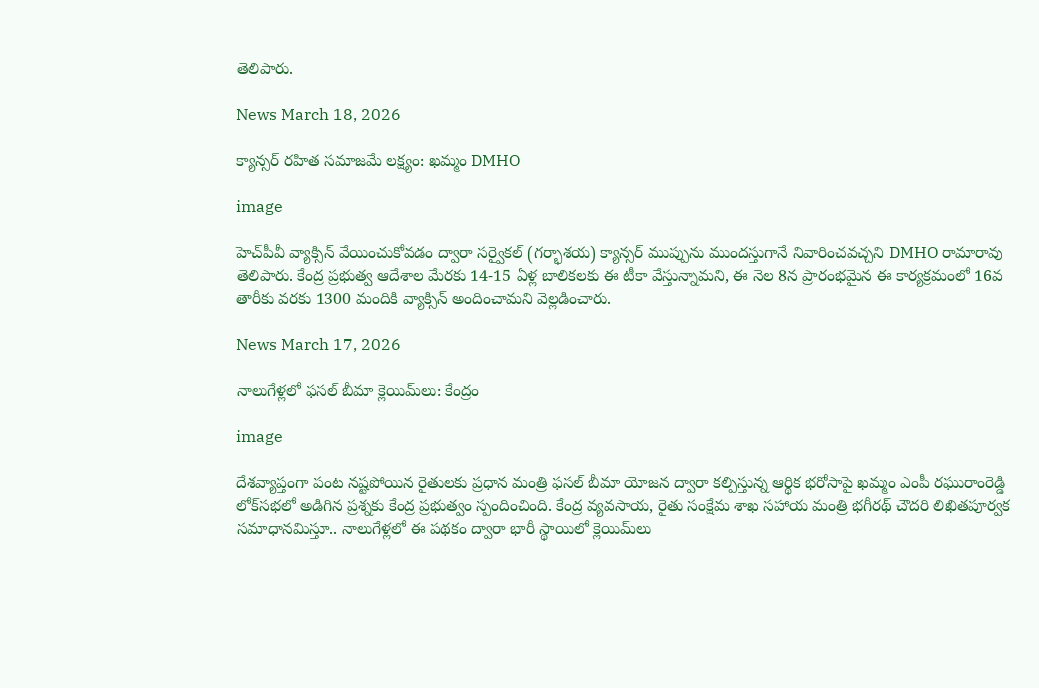తెలిపారు.

News March 18, 2026

క్యాన్సర్ రహిత సమాజమే లక్ష్యం: ఖమ్మం DMHO

image

హెచ్‌పీవీ వ్యాక్సిన్ వేయించుకోవడం ద్వారా సర్వైకల్ (గర్భాశయ) క్యాన్సర్ ముప్పును ముందస్తుగానే నివారించవచ్చని DMHO రామారావు తెలిపారు. కేంద్ర ప్రభుత్వ ఆదేశాల మేరకు 14-15 ఏళ్ల బాలికలకు ఈ టీకా వేస్తున్నామని, ఈ నెల 8న ప్రారంభమైన ఈ కార్యక్రమంలో 16వ తారీకు వరకు 1300 మందికి వ్యాక్సిన్ అందించామని వెల్లడించారు.

News March 17, 2026

నాలుగేళ్లలో ఫసల్ బీమా క్లెయిమ్‌లు: కేంద్రం

image

దేశవ్యాప్తంగా పంట నష్టపోయిన రైతులకు ప్రధాన మంత్రి ఫసల్ బీమా యోజన ద్వారా కల్పిస్తున్న ఆర్థిక భరోసాపై ఖమ్మం ఎంపీ రఘురాంరెడ్డి లోక్‌సభలో అడిగిన ప్రశ్నకు కేంద్ర ప్రభుత్వం స్పందించింది. కేంద్ర వ్యవసాయ, రైతు సంక్షేమ శాఖ సహాయ మంత్రి భగీరథ్ చౌదరి లిఖితపూర్వక సమాధానమిస్తూ.. నాలుగేళ్లలో ఈ పథకం ద్వారా భారీ స్థాయిలో క్లెయిమ్‌లు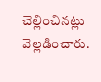చెల్లించినట్లు వెల్లడించారు.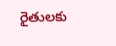రైతులకు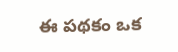ఈ పథకం ఒక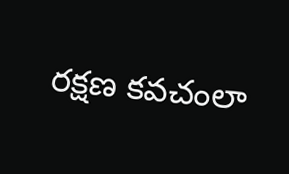రక్షణ కవచంలా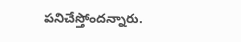పనిచేస్తోందన్నారు.